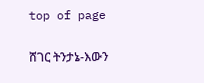top of page

ሸገር ትንታኔ-እውን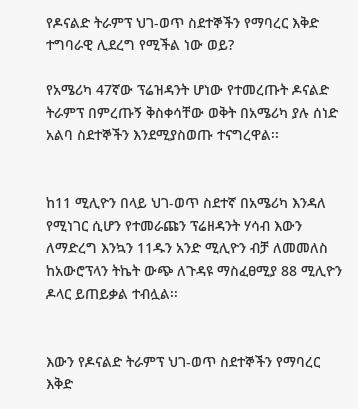የዶናልድ ትራምፕ ህገ-ወጥ ስደተኞችን የማባረር እቅድ ተግባራዊ ሊደረግ የሚችል ነው ወይ?

የአሜሪካ 47ኛው ፕሬዝዳንት ሆነው የተመረጡት ዶናልድ ትራምፕ በምረጡኝ ቅስቀሳቸው ወቅት በአሜሪካ ያሉ ሰነድ አልባ ስደተኞችን እንደሚያስወጡ ተናግረዋል፡፡


ከ11 ሚሊዮን በላይ ህገ-ወጥ ስደተኛ በአሜሪካ እንዳለ የሚነገር ሲሆን የተመራጩን ፕሬዘዳንት ሃሳብ እውን ለማድረግ እንኳን 11ዱን አንድ ሚሊዮን ብቻ ለመመለስ ከአውሮፕላን ትኬት ውጭ ለጉዳዩ ማስፈፀሚያ 88 ሚሊዮን ዶላር ይጠይቃል ተብሏል፡፡


እውን የዶናልድ ትራምፕ ህገ-ወጥ ስደተኞችን የማባረር እቅድ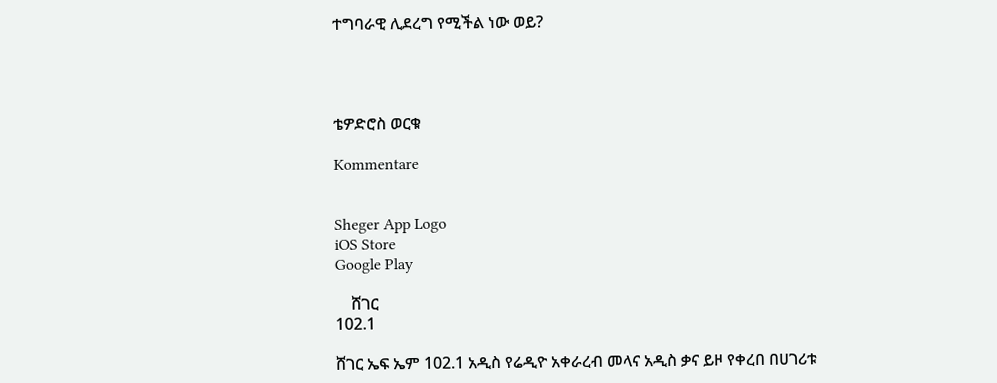ተግባራዊ ሊደረግ የሚችል ነው ወይ?




ቴዎድሮስ ወርቁ

Kommentare


Sheger App Logo
iOS Store
Google Play

    ሸገር
102.1

ሸገር ኤፍ ኤም 102.1 አዲስ የሬዲዮ አቀራረብ መላና አዲስ ቃና ይዞ የቀረበ በሀገሪቱ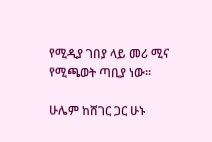የሚዲያ ገበያ ላይ መሪ ሚና የሚጫወት ጣቢያ ነው፡፡

ሁሌም ከሸገር ጋር ሁኑ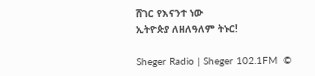ሸገር የእናንተ ነው
ኢትዮጵያ ለዘለዓለም ትኑር!

Sheger Radio | Sheger 102.1FM  ©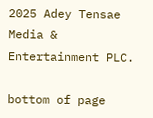2025 Adey Tensae Media & Entertainment PLC.

bottom of page